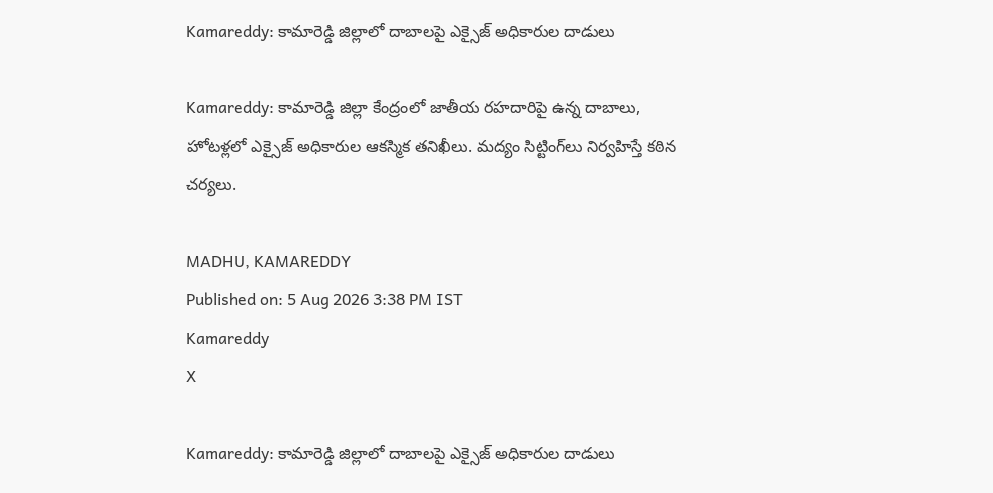Kamareddy: కామారెడ్డి జిల్లాలో దాబాలపై ఎక్సైజ్ అధికారుల దాడులు

Kamareddy: కామారెడ్డి జిల్లా కేంద్రంలో జాతీయ రహదారిపై ఉన్న దాబాలు, హోటళ్లలో ఎక్సైజ్ అధికారుల ఆకస్మిక తనిఖీలు. మద్యం సిట్టింగ్‌లు నిర్వహిస్తే కఠిన చర్యలు.

MADHU, KAMAREDDY
Published on: 5 Aug 2026 3:38 PM IST
Kamareddy
X

Kamareddy: కామారెడ్డి జిల్లాలో దాబాలపై ఎక్సైజ్ అధికారుల దాడులు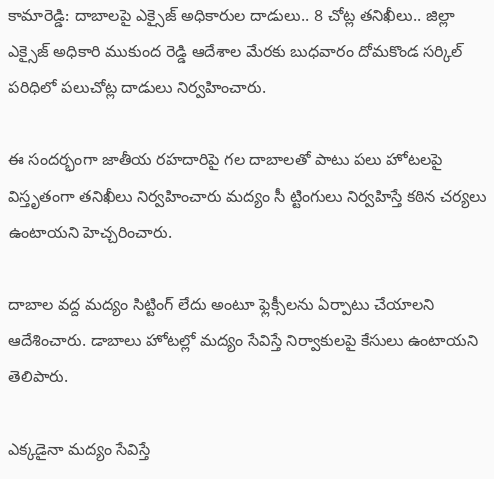కామారెడ్డి: దాబాలపై ఎక్సైజ్ అధికారుల దాడులు.. 8 చోట్ల తనిఖీలు.. జిల్లా ఎక్సైజ్ అధికారి ముకుంద రెడ్డి ఆదేశాల మేరకు బుధవారం దోమకొండ సర్కిల్ పరిధిలో పలుచోట్ల దాడులు నిర్వహించారు.

ఈ సందర్భంగా జాతీయ రహదారిపై గల దాబాలతో పాటు పలు హోటలపై విస్తృతంగా తనిఖీలు నిర్వహించారు మద్యం సీ ట్టింగులు నిర్వహిస్తే కఠిన చర్యలు ఉంటాయని హెచ్చరించారు.

దాబాల వద్ద మద్యం సిట్టింగ్ లేదు అంటూ ఫ్లెక్సీలను ఏర్పాటు చేయాలని ఆదేశించారు. డాబాలు హోటల్లో మద్యం సేవిస్తే నిర్వాకులపై కేసులు ఉంటాయని తెలిపారు.

ఎక్కడైనా మద్యం సేవిస్తే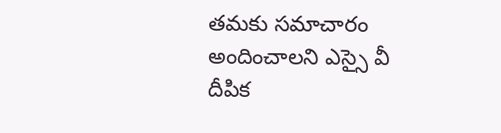తమకు సమాచారం అందించాలని ఎస్సై వీ దీపిక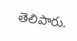తెలిపారు.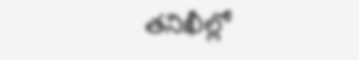తనిఖీల్లో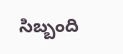సిబ్బంది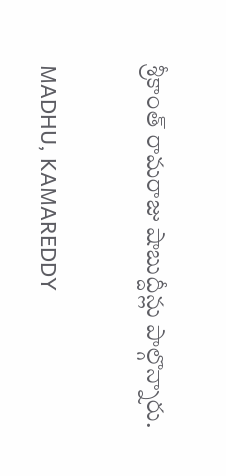శ్రీకాంత్ రామరాజు షాబుద్దీన్లు పాల్గొన్నారు.

MADHU, KAMAREDDY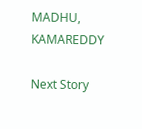MADHU, KAMAREDDY

Next Story